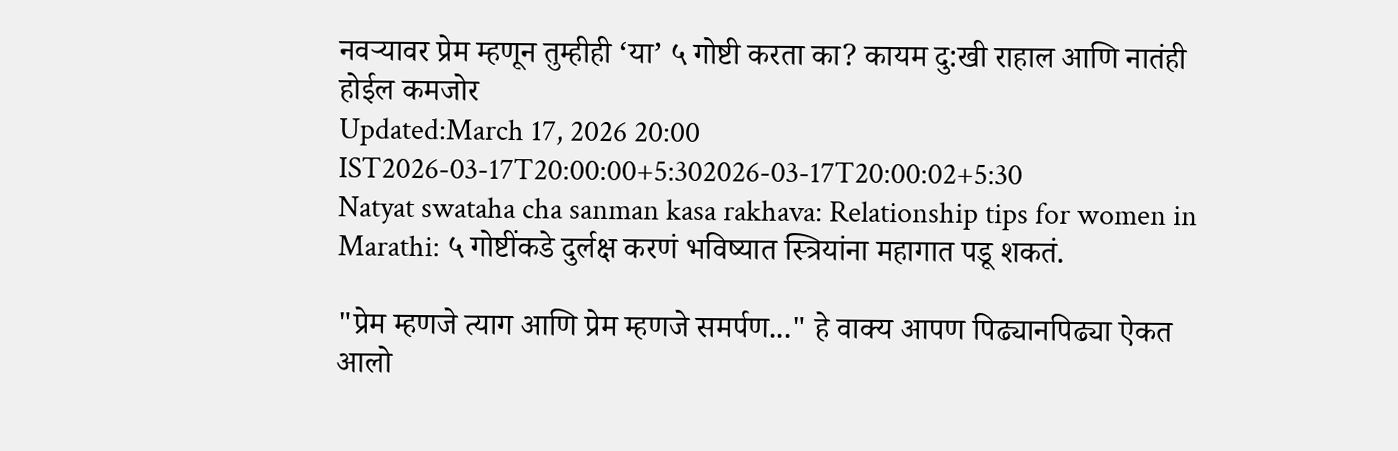नवऱ्यावर प्रेम म्हणून तुम्हीही ‘या’ ५ गोष्टी करता का? कायम दु:खी राहाल आणि नातंही होईल कमजोर
Updated:March 17, 2026 20:00 IST2026-03-17T20:00:00+5:302026-03-17T20:00:02+5:30
Natyat swataha cha sanman kasa rakhava: Relationship tips for women in Marathi: ५ गोष्टींकडे दुर्लक्ष करणं भविष्यात स्त्रियांना महागात पडू शकतं.

"प्रेम म्हणजे त्याग आणि प्रेम म्हणजे समर्पण..." हे वाक्य आपण पिढ्यानपिढ्या ऐकत आलो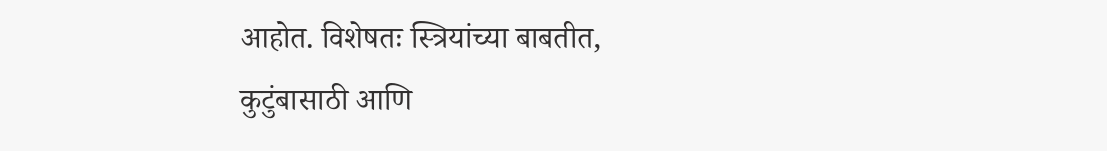आहोत. विशेषतः स्त्रियांच्या बाबतीत, कुटुंबासाठी आणि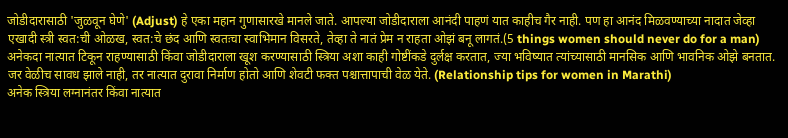जोडीदारासाठी 'जुळवून घेणे' (Adjust) हे एका महान गुणासारखे मानले जाते. आपल्या जोडीदाराला आनंदी पाहणं यात काहीच गैर नाही. पण हा आनंद मिळवण्याच्या नादात जेव्हा एखादी स्त्री स्वत:ची ओळख, स्वत:चे छंद आणि स्वतःचा स्वाभिमान विसरते, तेव्हा ते नातं प्रेम न राहता ओझं बनू लागतं.(5 things women should never do for a man)
अनेकदा नात्यात टिकून राहण्यासाठी किंवा जोडीदाराला खूश करण्यासाठी स्त्रिया अशा काही गोष्टींकडे दुर्लक्ष करतात, ज्या भविष्यात त्यांच्यासाठी मानसिक आणि भावनिक ओझे बनतात. जर वेळीच सावध झाले नाही, तर नात्यात दुरावा निर्माण होतो आणि शेवटी फक्त पश्चात्तापाची वेळ येते. (Relationship tips for women in Marathi)
अनेक स्त्रिया लग्नानंतर किंवा नात्यात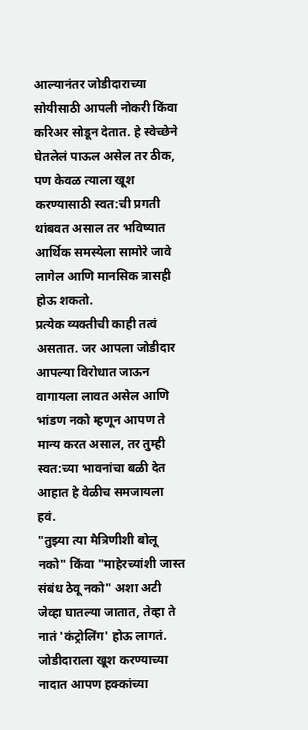आल्यानंतर जोडीदाराच्या सोयीसाठी आपली नोकरी किंवा करिअर सोडून देतात. हे स्वेच्छेने घेतलेलं पाऊल असेल तर ठीक, पण केवळ त्याला खूश करण्यासाठी स्वत:ची प्रगती थांबवत असाल तर भविष्यात आर्थिक समस्येला सामोरे जावे लागेल आणि मानसिक त्रासही होऊ शकतो.
प्रत्येक व्यक्तीची काही तत्वं असतात. जर आपला जोडीदार आपल्या विरोधात जाऊन वागायला लावत असेल आणि भांडण नको म्हणून आपण ते मान्य करत असाल, तर तुम्ही स्वत:च्या भावनांचा बळी देत आहात हे वेळीच समजायला हवं.
"तुझ्या त्या मैत्रिणीशी बोलू नको" किंवा "माहेरच्यांशी जास्त संबंध ठेवू नको" अशा अटी जेव्हा घातल्या जातात, तेव्हा ते नातं 'कंट्रोलिंग' होऊ लागतं. जोडीदाराला खूश करण्याच्या नादात आपण हक्कांच्या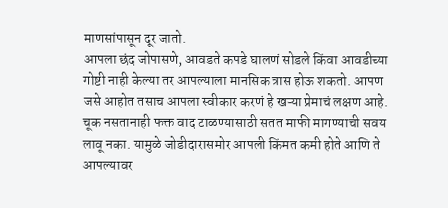माणसांपासून दूर जातो.
आपला छंद जोपासणे, आवडते कपडे घालणं सोडले किंवा आवडीच्या गोष्टी नाही केल्या तर आपल्याला मानसिक त्रास होऊ शकतो. आपण जसे आहोत तसाच आपला स्वीकार करणं हे खऱ्या प्रेमाचं लक्षण आहे.
चूक नसतानाही फक्त वाद टाळण्यासाठी सतत माफी मागण्याची सवय लावू नका. यामुळे जोडीदारासमोर आपली किंमत कमी होते आणि ते आपल्यावर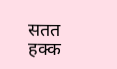सतत हक्क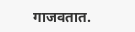गाजवतात.